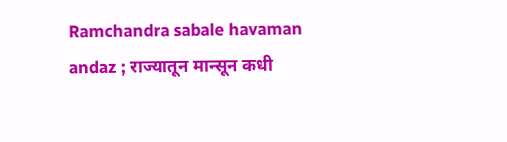Ramchandra sabale havaman andaz ; राज्यातून मान्सून कधी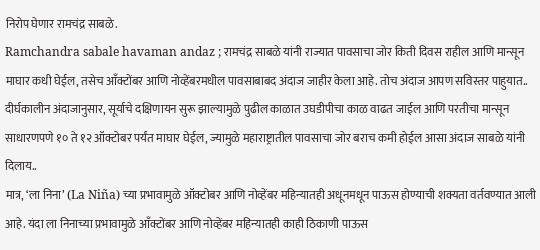निरोप घेणार रामचंद्र साबळे.
Ramchandra sabale havaman andaz ; रामचंद्र साबळे यांनी राज्यात पावसाचा जोर किती दिवस राहील आणि मान्सून माघार कधी घेईल, तसेच आँक्टोंबर आणि नोव्हेंबरमधील पावसाबाबद अंदाज जाहीर केला आहे. तोच अंदाज आपण सविस्तर पाहुयात..
दीर्घकालीन अंदाजानुसार, सूर्याचे दक्षिणायन सुरू झाल्यामुळे पुढील काळात उघडीपीचा काळ वाढत जाईल आणि परतीचा मान्सून साधारणपणे १० ते १२ ऑक्टोबर पर्यंत माघार घेईल, ज्यामुळे महाराष्ट्रातील पावसाचा जोर बराच कमी होईल आसा अंदाज साबळे यांनी दिलाय..
मात्र, ‘ला निना’ (La Niña) च्या प्रभावामुळे ऑक्टोबर आणि नोव्हेंबर महिन्यातही अधूनमधून पाऊस होण्याची शक्यता वर्तवण्यात आली आहे. यंदा ला निनाच्या प्रभावामुळे आँक्टोंबर आणि नोव्हेंबर महिन्यातही काही ठिकाणी पाऊस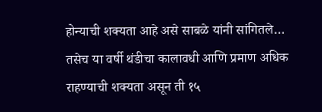होन्याची शक्यता आहे असे साबळे यांनी सांगितले…
तसेच या वर्षी थंडीचा कालावधी आणि प्रमाण अधिक राहण्याची शक्यता असून ती १५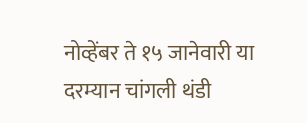नोव्हेंबर ते १५ जानेवारी या दरम्यान चांगली थंडी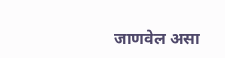जाणवेल असा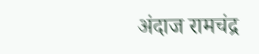अंदाज रामचंद्र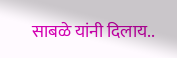साबळे यांनी दिलाय..